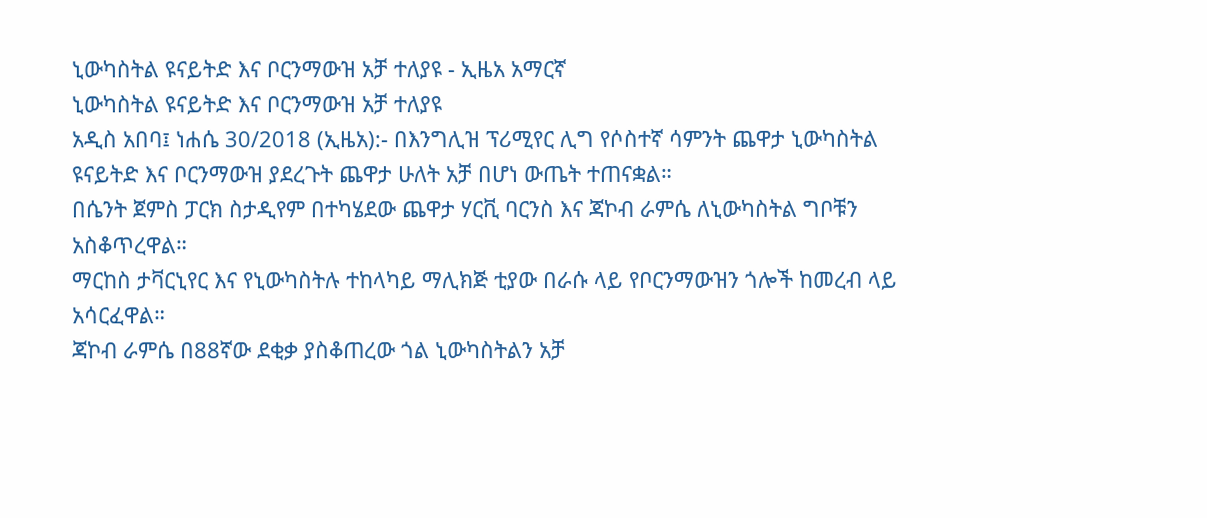ኒውካስትል ዩናይትድ እና ቦርንማውዝ አቻ ተለያዩ - ኢዜአ አማርኛ
ኒውካስትል ዩናይትድ እና ቦርንማውዝ አቻ ተለያዩ
አዲስ አበባ፤ ነሐሴ 30/2018 (ኢዜአ):- በእንግሊዝ ፕሪሚየር ሊግ የሶስተኛ ሳምንት ጨዋታ ኒውካስትል ዩናይትድ እና ቦርንማውዝ ያደረጉት ጨዋታ ሁለት አቻ በሆነ ውጤት ተጠናቋል።
በሴንት ጀምስ ፓርክ ስታዲየም በተካሄደው ጨዋታ ሃርቪ ባርንስ እና ጃኮብ ራምሴ ለኒውካስትል ግቦቹን አስቆጥረዋል።
ማርከስ ታቫርኒየር እና የኒውካስትሉ ተከላካይ ማሊክጅ ቲያው በራሱ ላይ የቦርንማውዝን ጎሎች ከመረብ ላይ አሳርፈዋል።
ጃኮብ ራምሴ በ88ኛው ደቂቃ ያስቆጠረው ጎል ኒውካስትልን አቻ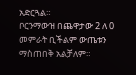አድርጓል።
ቦርንማውዝ በጨዋታው 2 ለ 0 መምራት ቢችልም ውጤቱን ማስጠበቅ አልቻለም።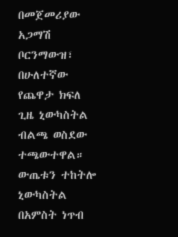በመጀመሪያው አጋማሽ ቦርንማውዝ፣ በሁለተኛው የጨዋታ ክፍለ ጊዜ ኒውካስትል ብልጫ ወስደው ተጫውተዋል።
ውጤቱን ተከትሎ ኒውካስትል በአምስት ነጥብ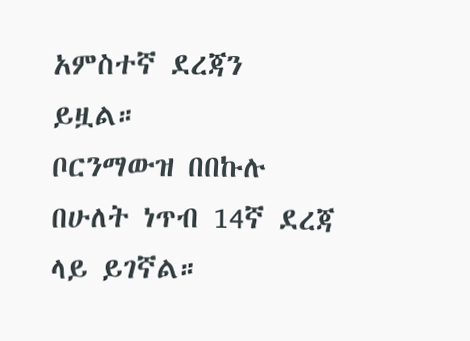አምስተኛ ደረጃን ይዟል።
ቦርንማውዝ በበኩሉ በሁለት ነጥብ 14ኛ ደረጃ ላይ ይገኛል።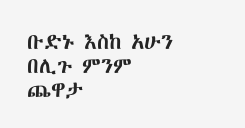ቡድኑ እስከ አሁን በሊጉ ምንም ጨዋታ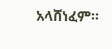አላሸነፈም።